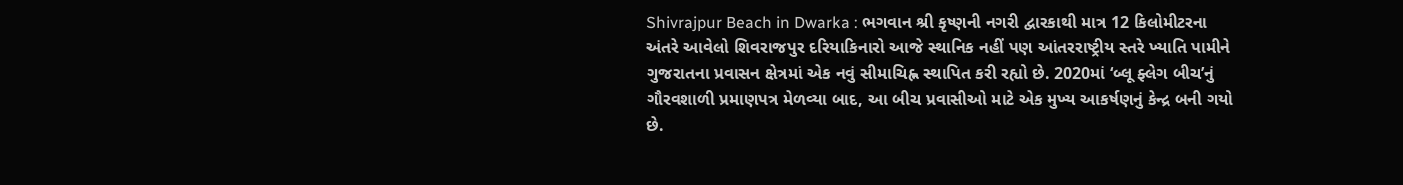Shivrajpur Beach in Dwarka : ભગવાન શ્રી કૃષ્ણની નગરી દ્વારકાથી માત્ર 12 કિલોમીટરના અંતરે આવેલો શિવરાજપુર દરિયાકિનારો આજે સ્થાનિક નહીં પણ આંતરરાષ્ટ્રીય સ્તરે ખ્યાતિ પામીને ગુજરાતના પ્રવાસન ક્ષેત્રમાં એક નવું સીમાચિહ્ન સ્થાપિત કરી રહ્યો છે. 2020માં ‘બ્લૂ ફ્લેગ બીચ’નું ગૌરવશાળી પ્રમાણપત્ર મેળવ્યા બાદ, આ બીચ પ્રવાસીઓ માટે એક મુખ્ય આકર્ષણનું કેન્દ્ર બની ગયો છે.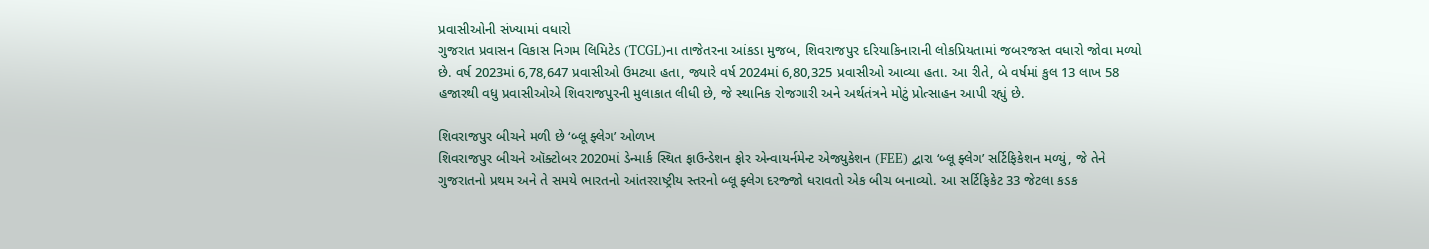પ્રવાસીઓની સંખ્યામાં વધારો
ગુજરાત પ્રવાસન વિકાસ નિગમ લિમિટેડ (TCGL)ના તાજેતરના આંકડા મુજબ, શિવરાજપુર દરિયાકિનારાની લોકપ્રિયતામાં જબરજસ્ત વધારો જોવા મળ્યો છે. વર્ષ 2023માં 6,78,647 પ્રવાસીઓ ઉમટ્યા હતા, જ્યારે વર્ષ 2024માં 6,80,325 પ્રવાસીઓ આવ્યા હતા. આ રીતે, બે વર્ષમાં કુલ 13 લાખ 58 હજારથી વધુ પ્રવાસીઓએ શિવરાજપુરની મુલાકાત લીધી છે, જે સ્થાનિક રોજગારી અને અર્થતંત્રને મોટું પ્રોત્સાહન આપી રહ્યું છે.

શિવરાજપુર બીચને મળી છે ‘બ્લૂ ફ્લેગ’ ઓળખ
શિવરાજપુર બીચને ઑક્ટોબર 2020માં ડેન્માર્ક સ્થિત ફાઉન્ડેશન ફોર એન્વાયર્નમેન્ટ એજ્યુકેશન (FEE) દ્વારા ‘બ્લૂ ફ્લેગ’ સર્ટિફિકેશન મળ્યું, જે તેને ગુજરાતનો પ્રથમ અને તે સમયે ભારતનો આંતરરાષ્ટ્રીય સ્તરનો બ્લૂ ફ્લેગ દરજ્જો ધરાવતો એક બીચ બનાવ્યો. આ સર્ટિફિકેટ 33 જેટલા કડક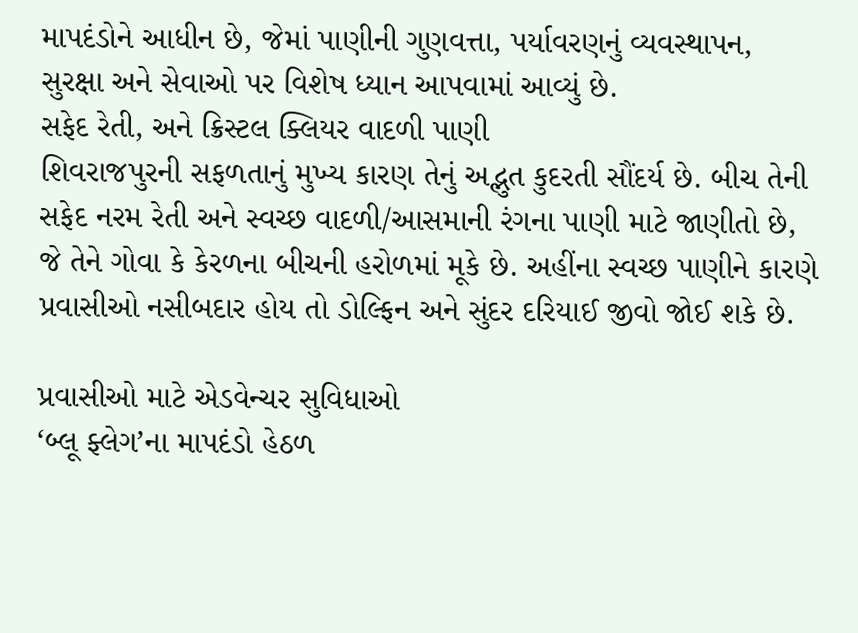માપદંડોને આધીન છે, જેમાં પાણીની ગુણવત્તા, પર્યાવરણનું વ્યવસ્થાપન, સુરક્ષા અને સેવાઓ પર વિશેષ ધ્યાન આપવામાં આવ્યું છે.
સફેદ રેતી, અને ક્રિસ્ટલ ક્લિયર વાદળી પાણી
શિવરાજપુરની સફળતાનું મુખ્ય કારણ તેનું અદ્ભુત કુદરતી સૌંદર્ય છે. બીચ તેની સફેદ નરમ રેતી અને સ્વચ્છ વાદળી/આસમાની રંગના પાણી માટે જાણીતો છે, જે તેને ગોવા કે કેરળના બીચની હરોળમાં મૂકે છે. અહીંના સ્વચ્છ પાણીને કારણે પ્રવાસીઓ નસીબદાર હોય તો ડોલ્ફિન અને સુંદર દરિયાઈ જીવો જોઈ શકે છે.

પ્રવાસીઓ માટે એડવેન્ચર સુવિધાઓ
‘બ્લૂ ફ્લેગ’ના માપદંડો હેઠળ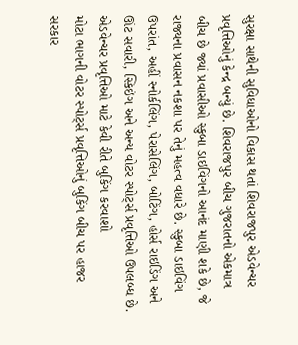સુરક્ષા સાથેની સુવિધાઓનો વિકાસ થતાં શિવરાજપુર એડવેન્ચર પ્રવૃત્તિઓનું કેન્દ્ર બન્યું છે. શિવરાજપુર બીચ ગુજરાતનો એકમાત્ર બીચ છે જ્યાં પ્રવાસીઓ સ્કુબા ડાઇવિંગનો આનંદ માણી શકે છે, જે રાજ્યના પ્રવાસન નકશા પર તેનું મહત્વ વધારે છે. સ્કુબા ડાઇવિંગ ઉપરાંત, અહીં સ્નોર્કલિંગ, પેરાસેલિંગ, બોટિંગ, હોર્સ રાઇડિંગ અને ઊંટ સવારી, સ્કિઇંગ અને અન્ય વોટર સ્પોર્ટ્સ પ્રવૃત્તિઓ ઉપલબ્ધ છે.
એડવેન્ચર પ્રવૃત્તિઓ માટે કેવી રીતે બુકિંગ કરવાશો
મોટા ભાગની વોટર સ્પોર્ટ્સ પ્રવૃત્તિઓનું બુકિંગ બીચ પર હાજર સરકાર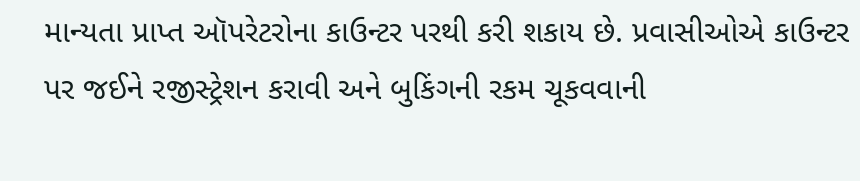માન્યતા પ્રાપ્ત ઑપરેટરોના કાઉન્ટર પરથી કરી શકાય છે. પ્રવાસીઓએ કાઉન્ટર પર જઈને રજીસ્ટ્રેશન કરાવી અને બુકિંગની રકમ ચૂકવવાની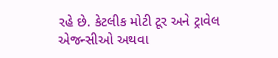રહે છે. કેટલીક મોટી ટૂર અને ટ્રાવેલ એજન્સીઓ અથવા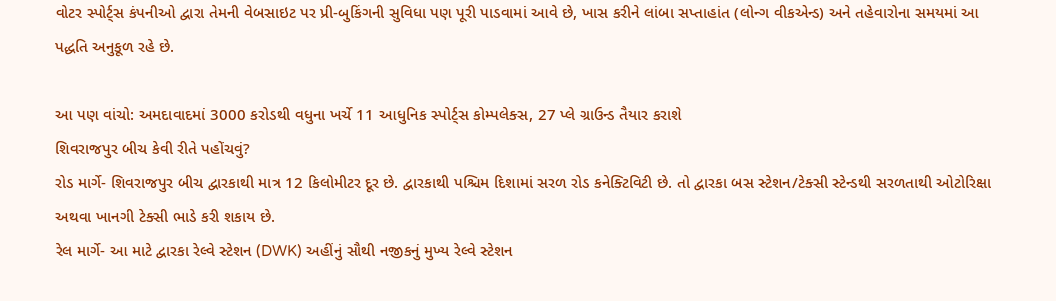વોટર સ્પોર્ટ્સ કંપનીઓ દ્વારા તેમની વેબસાઇટ પર પ્રી-બુકિંગની સુવિધા પણ પૂરી પાડવામાં આવે છે, ખાસ કરીને લાંબા સપ્તાહાંત (લોન્ગ વીકએન્ડ) અને તહેવારોના સમયમાં આ પદ્ધતિ અનુકૂળ રહે છે.

આ પણ વાંચો: અમદાવાદમાં 3000 કરોડથી વધુના ખર્ચે 11 આધુનિક સ્પોર્ટ્સ કોમ્પલેક્સ, 27 પ્લે ગ્રાઉન્ડ તૈયાર કરાશે
શિવરાજપુર બીચ કેવી રીતે પહોંચવું?
રોડ માર્ગે- શિવરાજપુર બીચ દ્વારકાથી માત્ર 12 કિલોમીટર દૂર છે. દ્વારકાથી પશ્ચિમ દિશામાં સરળ રોડ કનેક્ટિવિટી છે. તો દ્વારકા બસ સ્ટેશન/ટેક્સી સ્ટેન્ડથી સરળતાથી ઓટોરિક્ષા અથવા ખાનગી ટેક્સી ભાડે કરી શકાય છે.
રેલ માર્ગે- આ માટે દ્વારકા રેલ્વે સ્ટેશન (DWK) અહીંનું સૌથી નજીકનું મુખ્ય રેલ્વે સ્ટેશન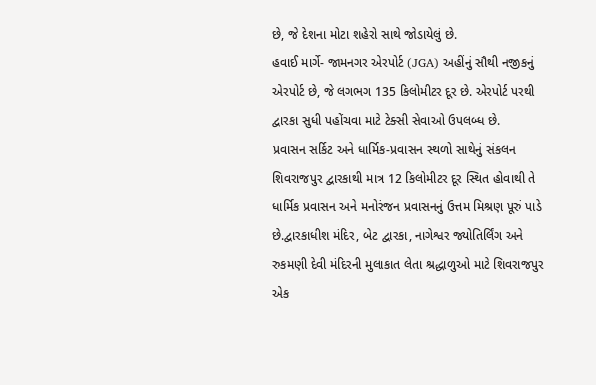છે, જે દેશના મોટા શહેરો સાથે જોડાયેલું છે.
હવાઈ માર્ગે- જામનગર એરપોર્ટ (JGA) અહીંનું સૌથી નજીકનું એરપોર્ટ છે, જે લગભગ 135 કિલોમીટર દૂર છે. એરપોર્ટ પરથી દ્વારકા સુધી પહોંચવા માટે ટેક્સી સેવાઓ ઉપલબ્ધ છે.
પ્રવાસન સર્કિટ અને ધાર્મિક-પ્રવાસન સ્થળો સાથેનું સંકલન
શિવરાજપુર દ્વારકાથી માત્ર 12 કિલોમીટર દૂર સ્થિત હોવાથી તે ધાર્મિક પ્રવાસન અને મનોરંજન પ્રવાસનનું ઉત્તમ મિશ્રણ પૂરું પાડે છે.દ્વારકાધીશ મંદિર, બેટ દ્વારકા, નાગેશ્વર જ્યોતિર્લિંગ અને રુકમણી દેવી મંદિરની મુલાકાત લેતા શ્રદ્ધાળુઓ માટે શિવરાજપુર એક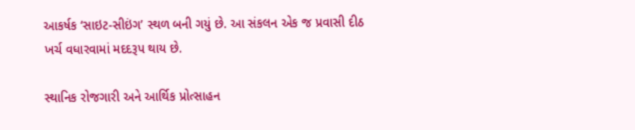આકર્ષક ‘સાઇટ-સીઇંગ’ સ્થળ બની ગયું છે. આ સંકલન એક જ પ્રવાસી દીઠ ખર્ચ વધારવામાં મદદરૂપ થાય છે.

સ્થાનિક રોજગારી અને આર્થિક પ્રોત્સાહન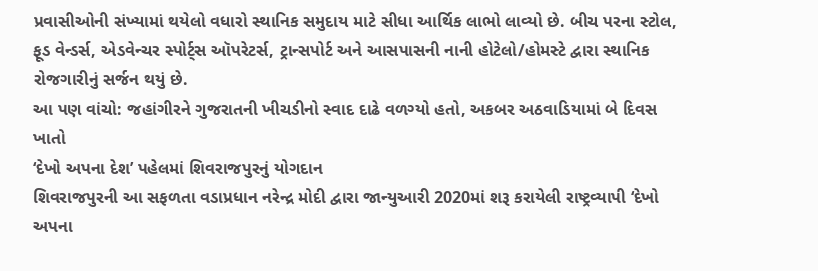પ્રવાસીઓની સંખ્યામાં થયેલો વધારો સ્થાનિક સમુદાય માટે સીધા આર્થિક લાભો લાવ્યો છે. બીચ પરના સ્ટોલ, ફૂડ વેન્ડર્સ, એડવેન્ચર સ્પોર્ટ્સ ઑપરેટર્સ, ટ્રાન્સપોર્ટ અને આસપાસની નાની હોટેલો/હોમસ્ટે દ્વારા સ્થાનિક રોજગારીનું સર્જન થયું છે.
આ પણ વાંચો: જહાંગીરને ગુજરાતની ખીચડીનો સ્વાદ દાઢે વળગ્યો હતો, અકબર અઠવાડિયામાં બે દિવસ ખાતો
‘દેખો અપના દેશ’ પહેલમાં શિવરાજપુરનું યોગદાન
શિવરાજપુરની આ સફળતા વડાપ્રધાન નરેન્દ્ર મોદી દ્વારા જાન્યુઆરી 2020માં શરૂ કરાયેલી રાષ્ટ્રવ્યાપી ‘દેખો અપના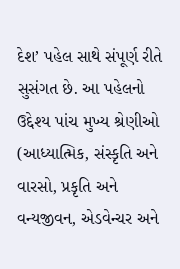દેશ’ પહેલ સાથે સંપૂર્ણ રીતે સુસંગત છે. આ પહેલનો ઉદ્દેશ્ય પાંચ મુખ્ય શ્રેણીઓ (આધ્યાત્મિક, સંસ્કૃતિ અને વારસો, પ્રકૃતિ અને વન્યજીવન, એડવેન્ચર અને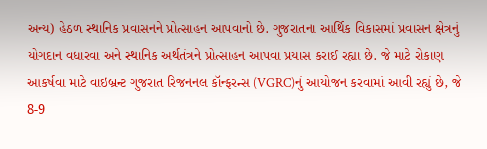અન્ય) હેઠળ સ્થાનિક પ્રવાસનને પ્રોત્સાહન આપવાનો છે. ગુજરાતના આર્થિક વિકાસમાં પ્રવાસન ક્ષેત્રનું યોગદાન વધારવા અને સ્થાનિક અર્થતંત્રને પ્રોત્સાહન આપવા પ્રયાસ કરાઈ રહ્યા છે. જે માટે રોકાણ આકર્ષવા માટે વાઇબ્રન્ટ ગુજરાત રિજનનલ કૉન્ફરન્સ (VGRC)નું આયોજન કરવામાં આવી રહ્યું છે, જે 8-9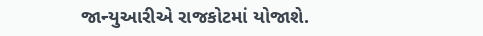જાન્યુઆરીએ રાજકોટમાં યોજાશે.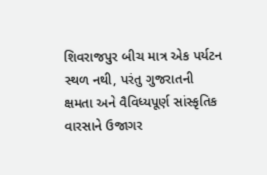શિવરાજપુર બીચ માત્ર એક પર્યટન સ્થળ નથી, પરંતુ ગુજરાતની ક્ષમતા અને વૈવિધ્યપૂર્ણ સાંસ્કૃતિક વારસાને ઉજાગર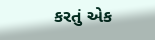કરતું એક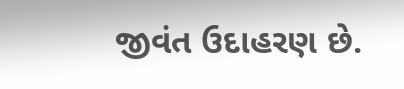જીવંત ઉદાહરણ છે.